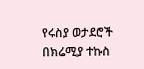የሩስያ ወታደሮች በክሬሚያ ተኩስ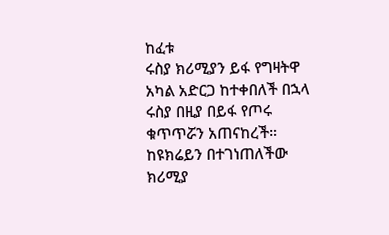ከፈቱ
ሩስያ ክሪሚያን ይፋ የግዛትዋ አካል አድርጋ ከተቀበለች በኋላ ሩስያ በዚያ በይፋ የጦሩ ቁጥጥሯን አጠናከረች። ከዩክሬይን በተገነጠለችው ክሪሚያ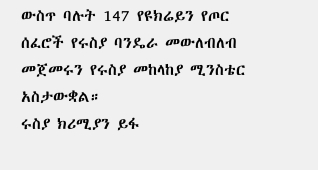ውስጥ ባሉት 147 የዩክሬይን የጦር ሰፈሮች የሩስያ ባንዴራ መውለብለብ መጀመሩን የሩስያ መከላከያ ሚንስቴር አስታውቋል።
ሩስያ ክሪሚያን ይፋ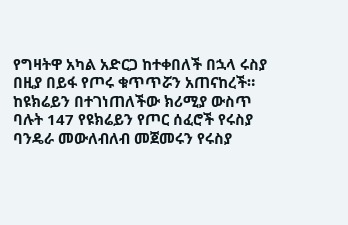የግዛትዋ አካል አድርጋ ከተቀበለች በኋላ ሩስያ በዚያ በይፋ የጦሩ ቁጥጥሯን አጠናከረች። ከዩክሬይን በተገነጠለችው ክሪሚያ ውስጥ ባሉት 147 የዩክሬይን የጦር ሰፈሮች የሩስያ ባንዴራ መውለብለብ መጀመሩን የሩስያ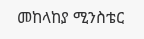መከላከያ ሚንስቴር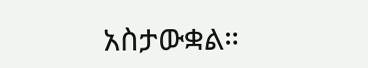አስታውቋል።